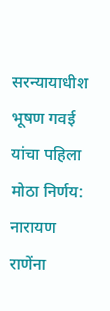सरन्यायाधीश भूषण गवई यांचा पहिला मोठा निर्णय: नारायण राणेंना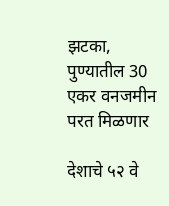झटका, पुण्यातील 30 एकर वनजमीन परत मिळणार

देशाचे ५२ वे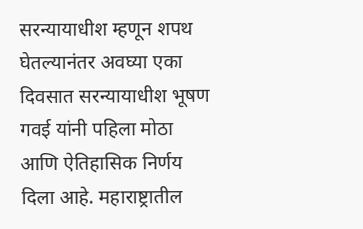सरन्यायाधीश म्हणून शपथ घेतल्यानंतर अवघ्या एका दिवसात सरन्यायाधीश भूषण गवई यांनी पहिला मोठा आणि ऐतिहासिक निर्णय दिला आहे. महाराष्ट्रातील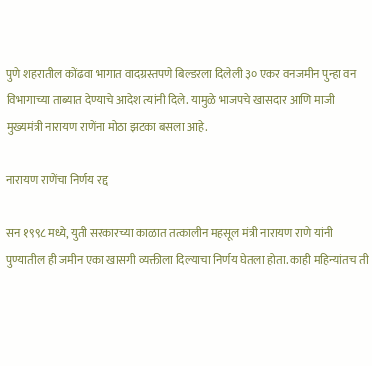पुणे शहरातील कोंढवा भागात वादग्रस्तपणे बिल्डरला दिलेली ३० एकर वनजमीन पुन्हा वन विभागाच्या ताब्यात देण्याचे आदेश त्यांनी दिले. यामुळे भाजपचे खासदार आणि माजी मुख्यमंत्री नारायण राणेंना मोठा झटका बसला आहे.

नारायण राणेंचा निर्णय रद्द

सन १९९८ मध्ये, युती सरकारच्या काळात तत्कालीन महसूल मंत्री नारायण राणे यांनी पुण्यातील ही जमीन एका खासगी व्यक्तीला दिल्याचा निर्णय घेतला होता. काही महिन्यांतच ती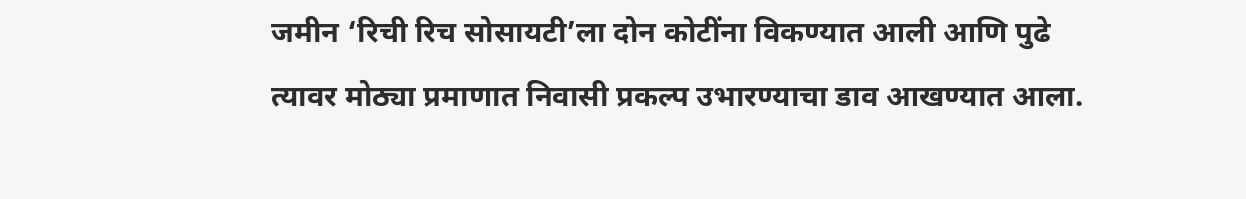जमीन ‘रिची रिच सोसायटी’ला दोन कोटींना विकण्यात आली आणि पुढे त्यावर मोठ्या प्रमाणात निवासी प्रकल्प उभारण्याचा डाव आखण्यात आला.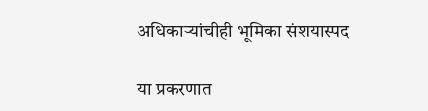अधिकाऱ्यांचीही भूमिका संशयास्पद

या प्रकरणात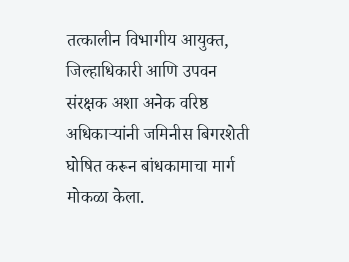तत्कालीन विभागीय आयुक्त, जिल्हाधिकारी आणि उपवन संरक्षक अशा अनेक वरिष्ठ अधिकाऱ्यांनी जमिनीस बिगरशेती घोषित करून बांधकामाचा मार्ग मोकळा केला.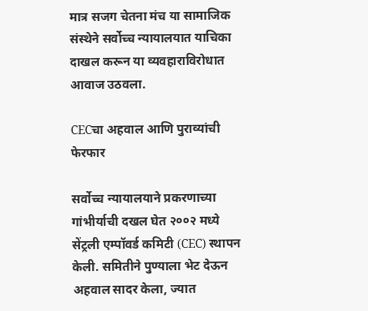मात्र सजग चेतना मंच या सामाजिक संस्थेने सर्वोच्च न्यायालयात याचिका दाखल करून या व्यवहाराविरोधात आवाज उठवला.

CECचा अहवाल आणि पुराव्यांची फेरफार

सर्वोच्च न्यायालयाने प्रकरणाच्या गांभीर्याची दखल घेत २००२ मध्ये सेंट्रली एम्पॉवर्ड कमिटी (CEC) स्थापन केली. समितीने पुण्याला भेट देऊन अहवाल सादर केला, ज्यात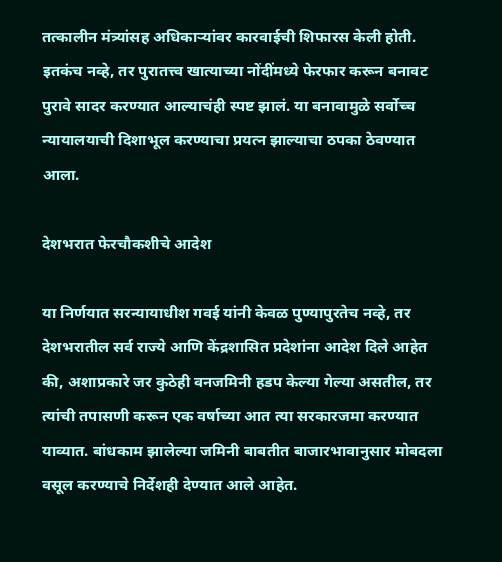तत्कालीन मंत्र्यांसह अधिकाऱ्यांवर कारवाईची शिफारस केली होती. इतकंच नव्हे, तर पुरातत्त्व खात्याच्या नोंदींमध्ये फेरफार करून बनावट पुरावे सादर करण्यात आल्याचंही स्पष्ट झालं. या बनावामुळे सर्वोच्च न्यायालयाची दिशाभूल करण्याचा प्रयत्न झाल्याचा ठपका ठेवण्यात आला.

देशभरात फेरचौकशीचे आदेश

या निर्णयात सरन्यायाधीश गवई यांनी केवळ पुण्यापुरतेच नव्हे, तर देशभरातील सर्व राज्ये आणि केंद्रशासित प्रदेशांना आदेश दिले आहेत की, अशाप्रकारे जर कुठेही वनजमिनी हडप केल्या गेल्या असतील, तर त्यांची तपासणी करून एक वर्षाच्या आत त्या सरकारजमा करण्यात याव्यात. बांधकाम झालेल्या जमिनी बाबतीत बाजारभावानुसार मोबदला वसूल करण्याचे निर्देशही देण्यात आले आहेत.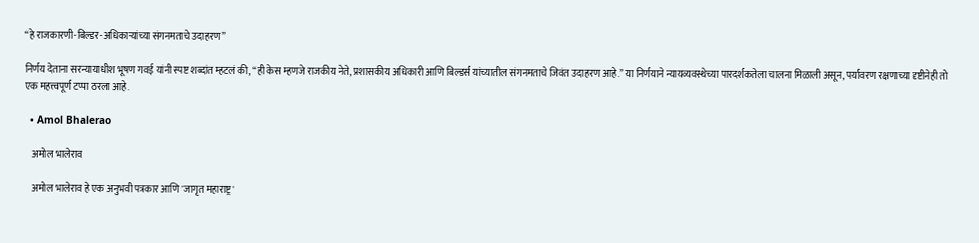“हे राजकारणी-बिल्डर-अधिकाऱ्यांच्या संगनमताचे उदाहरण”

निर्णय देताना सरन्यायाधीश भूषण गवई यांनी स्पष्ट शब्दांत म्हटलं की, “ही केस म्हणजे राजकीय नेते, प्रशासकीय अधिकारी आणि बिल्डर्स यांच्यातील संगनमताचे जिवंत उदाहरण आहे.” या निर्णयाने न्यायव्यवस्थेच्या पारदर्शकतेला चालना मिळाली असून, पर्यावरण रक्षणाच्या दृष्टीनेही तो एक महत्त्वपूर्ण टप्पा ठरला आहे.

  • Amol Bhalerao

    अमोल भालेराव

    अमोल भालेराव हे एक अनुभवी पत्रकार आणि 'जागृत महाराष्ट्र'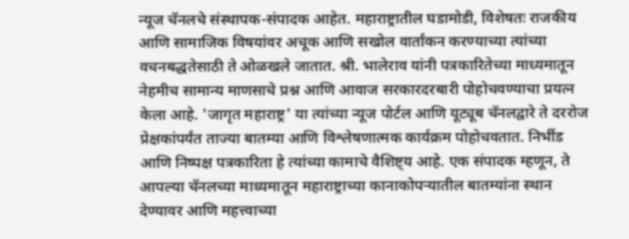न्यूज चॅनलचे संस्थापक-संपादक आहेत. महाराष्ट्रातील घडामोडी, विशेषतः राजकीय आणि सामाजिक विषयांवर अचूक आणि सखोल वार्तांकन करण्याच्या त्यांच्या वचनबद्धतेसाठी ते ओळखले जातात. श्री. भालेराव यांनी पत्रकारितेच्या माध्यमातून नेहमीच सामान्य माणसाचे प्रश्न आणि आवाज सरकारदरबारी पोहोचवण्याचा प्रयत्न केला आहे. 'जागृत महाराष्ट्र' या त्यांच्या न्यूज पोर्टल आणि यूट्यूब चॅनलद्वारे ते दररोज प्रेक्षकांपर्यंत ताज्या बातम्या आणि विश्लेषणात्मक कार्यक्रम पोहोचवतात. निर्भीड आणि निष्पक्ष पत्रकारिता हे त्यांच्या कामाचे वैशिष्ट्य आहे. एक संपादक म्हणून, ते आपल्या चॅनलच्या माध्यमातून महाराष्ट्राच्या कानाकोपऱ्यातील बातम्यांना स्थान देण्यावर आणि महत्त्वाच्या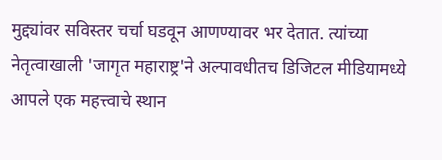मुद्द्यांवर सविस्तर चर्चा घडवून आणण्यावर भर देतात. त्यांच्या नेतृत्वाखाली 'जागृत महाराष्ट्र'ने अल्पावधीतच डिजिटल मीडियामध्ये आपले एक महत्त्वाचे स्थान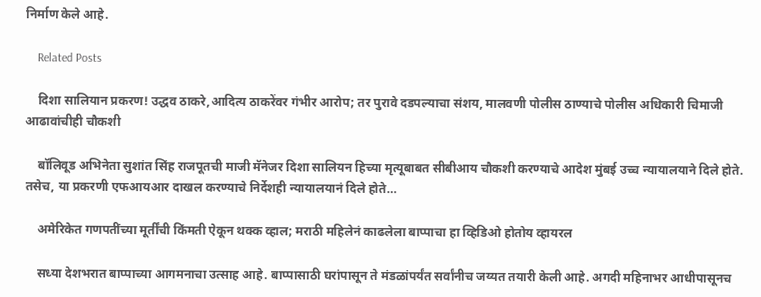निर्माण केले आहे.

    Related Posts

    दिशा सालियान प्रकरण! उद्धव ठाकरे,आदित्य ठाकरेंवर गंभीर आरोप; तर पुरावे दडपल्याचा संशय, मालवणी पोलीस ठाण्याचे पोलीस अधिकारी चिमाजी आढावांचीही चौकशी

    बॉलिवूड अभिनेता सुशांत सिंह राजपूतची माजी मॅनेजर दिशा सालियन हिच्या मृत्यूबाबत सीबीआय चौकशी करण्याचे आदेश मुंबई उच्च न्यायालयाने दिले होते. तसेच, या प्रकरणी एफआयआर दाखल करण्याचे निर्देशही न्यायालयानं दिले होते…

    अमेरिकेत गणपतींच्या मूर्तींची किंमती ऐकून थक्क व्हाल; मराठी महिलेनं काढलेला बाप्पाचा हा व्हिडिओ होतोय व्हायरल

    सध्या देशभरात बाप्पाच्या आगमनाचा उत्साह आहे. बाप्पासाठी घरांपासून ते मंडळांपर्यंत सर्वांनीच जय्यत तयारी केली आहे. अगदी महिनाभर आधीपासूनच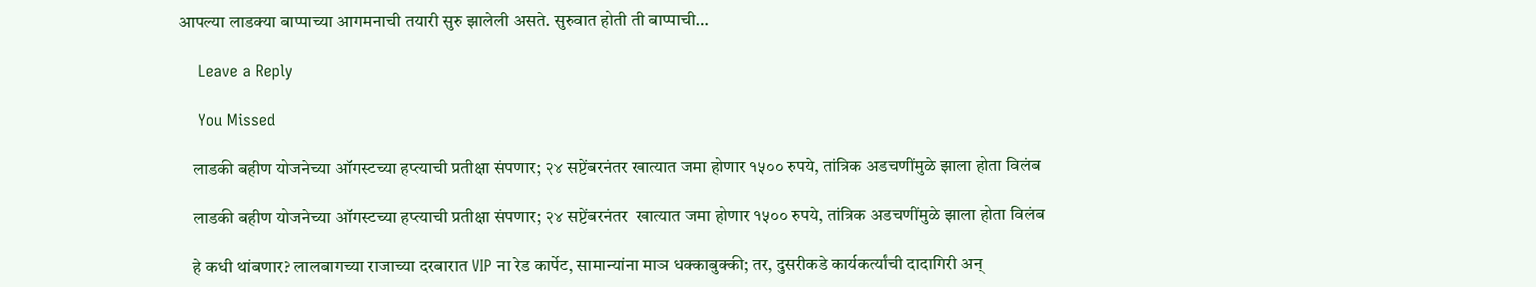आपल्या लाडक्या बाप्पाच्या आगमनाची तयारी सुरु झालेली असते. सुरुवात होती ती बाप्पाची…

    Leave a Reply

    You Missed

    लाडकी बहीण योजनेच्या ऑगस्टच्या हप्त्याची प्रतीक्षा संपणार; २४ सप्टेंबरनंतर खात्यात जमा होणार १५०० रुपये, तांत्रिक अडचणींमुळे झाला होता विलंब

    लाडकी बहीण योजनेच्या ऑगस्टच्या हप्त्याची प्रतीक्षा संपणार; २४ सप्टेंबरनंतर  खात्यात जमा होणार १५०० रुपये, तांत्रिक अडचणींमुळे झाला होता विलंब

    हे कधी थांबणार? लालबागच्या राजाच्या दरबारात VIP ना रेड कार्पेट, सामान्यांना माञ धक्काबुक्की; तर, दुसरीकडे कार्यकर्त्यांची दादागिरी अन्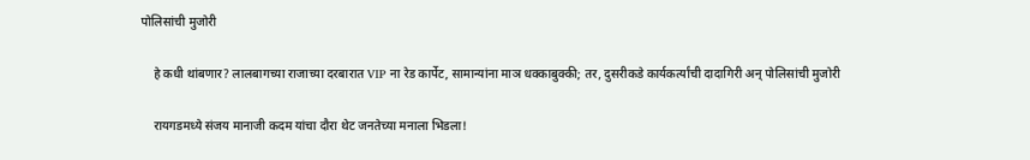पोलिसांची मुजोरी

    हे कधी थांबणार? लालबागच्या राजाच्या दरबारात VIP ना रेड कार्पेट, सामान्यांना माञ धक्काबुक्की; तर, दुसरीकडे कार्यकर्त्यांची दादागिरी अन् पोलिसांची मुजोरी

    रायगडमध्ये संजय मानाजी कदम यांचा दौरा थेट जनतेच्या मनाला भिडला!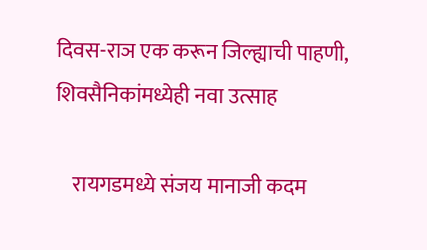दिवस-राञ एक करून जिल्ह्याची पाहणी, शिवसैनिकांमध्येही नवा उत्साह

    रायगडमध्ये संजय मानाजी कदम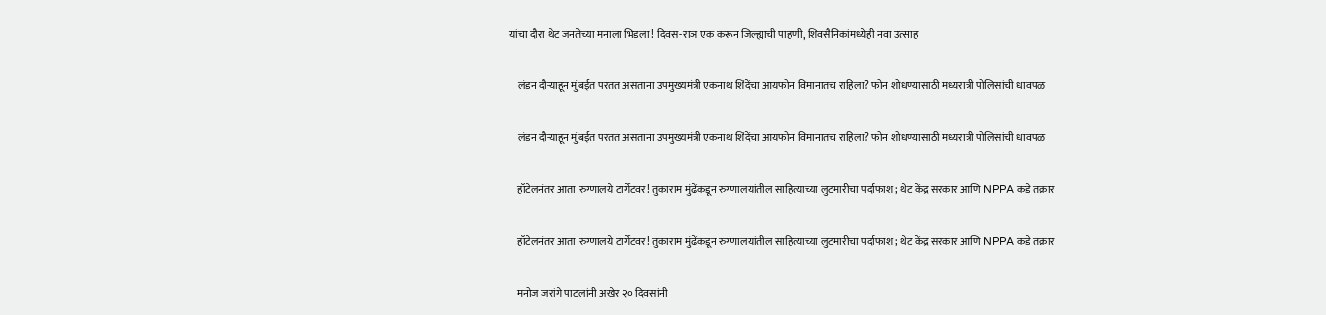यांचा दौरा थेट जनतेच्या मनाला भिडला! दिवस-राञ एक करून जिल्ह्याची पाहणी, शिवसैनिकांमध्येही नवा उत्साह

    लंडन दौऱ्याहून मुंबईत परतत असताना उपमुख्यमंत्री एकनाथ शिंदेंचा आयफोन विमानातच राहिला? फोन शोधण्यासाठी मध्यरात्री पोलिसांची धावपळ

    लंडन दौऱ्याहून मुंबईत परतत असताना उपमुख्यमंत्री एकनाथ शिंदेंचा आयफोन विमानातच राहिला? फोन शोधण्यासाठी मध्यरात्री पोलिसांची धावपळ

    हॉटेलनंतर आता रुग्णालये टार्गेटवर! तुकाराम मुंढेंकडून रुग्णालयांतील साहित्याच्या लुटमारीचा पर्दाफाश; थेट केंद्र सरकार आणि NPPA कडे तक्रार

    हॉटेलनंतर आता रुग्णालये टार्गेटवर! तुकाराम मुंढेंकडून रुग्णालयांतील साहित्याच्या लुटमारीचा पर्दाफाश; थेट केंद्र सरकार आणि NPPA कडे तक्रार

    मनोज जरांगे पाटलांनी अखेर २० दिवसांनी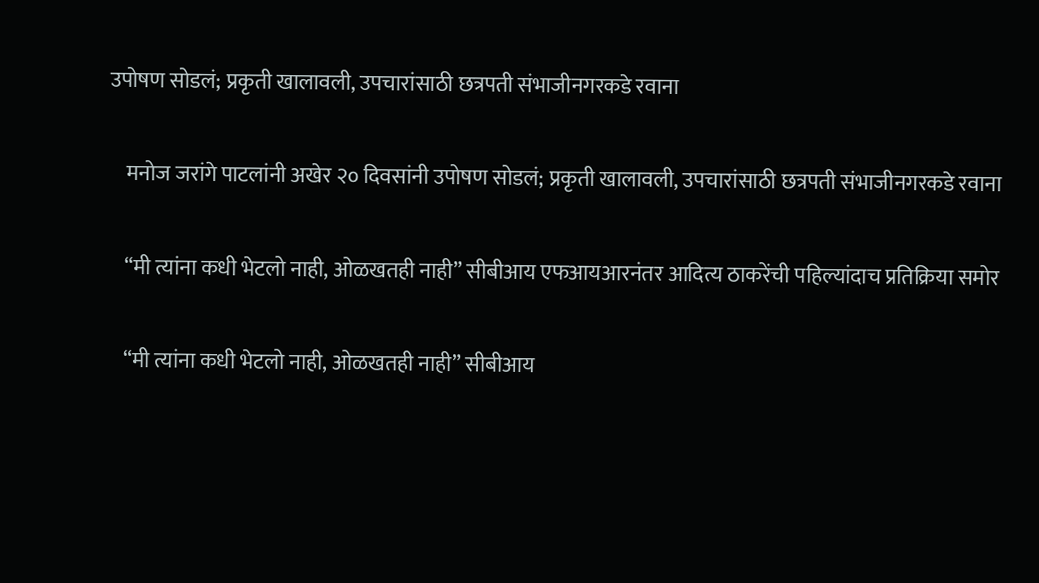उपोषण सोडलं; प्रकृती खालावली, उपचारांसाठी छत्रपती संभाजीनगरकडे रवाना

    मनोज जरांगे पाटलांनी अखेर २० दिवसांनी उपोषण सोडलं; प्रकृती खालावली, उपचारांसाठी छत्रपती संभाजीनगरकडे रवाना

    “मी त्यांना कधी भेटलो नाही, ओळखतही नाही” सीबीआय एफआयआरनंतर आदित्य ठाकरेंची पहिल्यांदाच प्रतिक्रिया समोर

    “मी त्यांना कधी भेटलो नाही, ओळखतही नाही” सीबीआय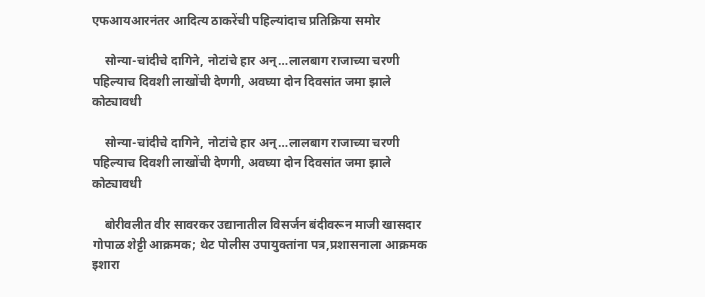एफआयआरनंतर आदित्य ठाकरेंची पहिल्यांदाच प्रतिक्रिया समोर

    सोन्या-चांदीचे दागिने, नोटांचे हार अन्…लालबाग राजाच्या चरणी पहिल्याच दिवशी लाखोंची देणगी, अवघ्या दोन दिवसांत जमा झाले कोट्यावधी

    सोन्या-चांदीचे दागिने, नोटांचे हार अन्…लालबाग राजाच्या चरणी पहिल्याच दिवशी लाखोंची देणगी, अवघ्या दोन दिवसांत जमा झाले कोट्यावधी

    बोरीवलीत वीर सावरकर उद्यानातील विसर्जन बंदीवरून माजी खासदार गोपाळ शेट्टी आक्रमक; थेट पोलीस उपायुक्तांना पत्र,प्रशासनाला आक्रमक इशारा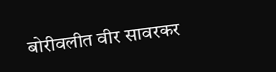बोरीवलीत वीर सावरकर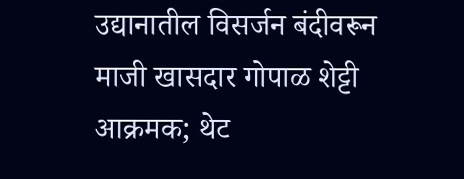उद्यानातील विसर्जन बंदीवरून माजी खासदार गोपाळ शेट्टी आक्रमक; थेट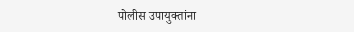पोलीस उपायुक्तांना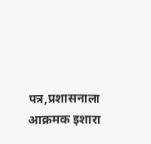पत्र,प्रशासनाला आक्रमक इशारा